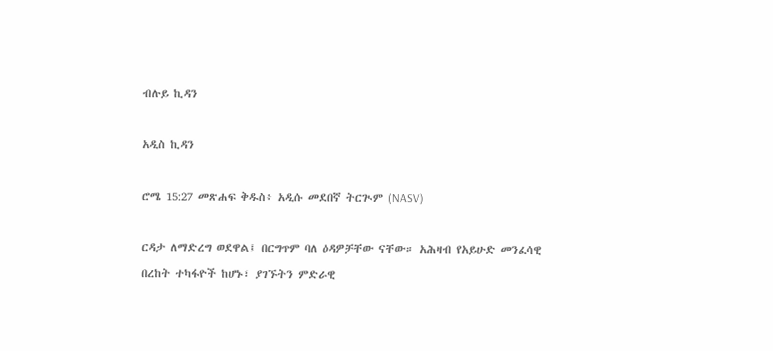ብሉይ ኪዳን

አዲስ ኪዳን

ሮሜ 15:27 መጽሐፍ ቅዱስ፥ አዲሱ መደበኛ ትርጒም (NASV)

ርዳታ ለማድረግ ወደዋል፤ በርግጥም ባለ ዕዳዎቻቸው ናቸው። አሕዛብ የአይሁድ መንፈሳዊ በረከት ተካፋዮች ከሆኑ፣ ያገኙትን ምድራዊ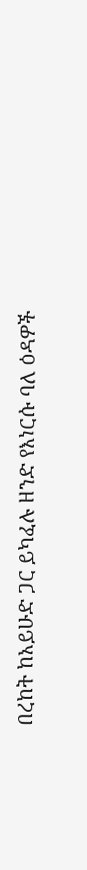በረከት ከአይሁድ ጋር ይካፈሉ ዘንድ የእነርሱ ባለ ዕዳዎች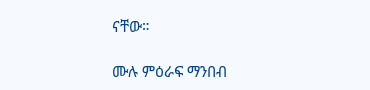ናቸው።

ሙሉ ምዕራፍ ማንበብ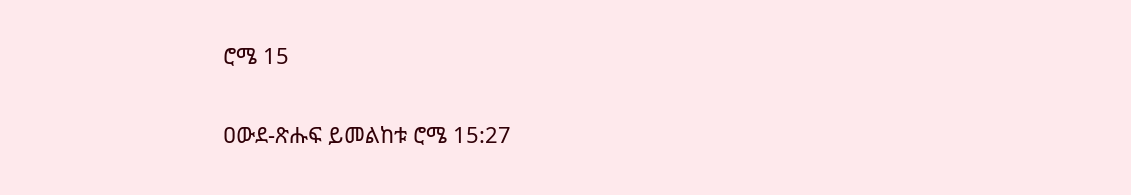ሮሜ 15

ዐውደ-ጽሑፍ ይመልከቱ ሮሜ 15:27